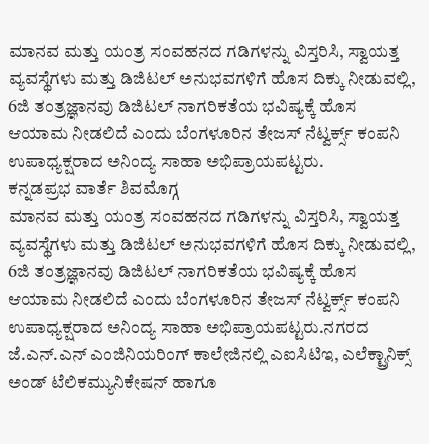ಮಾನವ ಮತ್ತು ಯಂತ್ರ ಸಂವಹನದ ಗಡಿಗಳನ್ನು ವಿಸ್ತರಿಸಿ, ಸ್ವಾಯತ್ತ ವ್ಯವಸ್ಥೆಗಳು ಮತ್ತು ಡಿಜಿಟಲ್ ಅನುಭವಗಳಿಗೆ ಹೊಸ ದಿಕ್ಕು ನೀಡುವಲ್ಲಿ, 6ಜಿ ತಂತ್ರಜ್ಞಾನವು ಡಿಜಿಟಲ್ ನಾಗರಿಕತೆಯ ಭವಿಷ್ಯಕ್ಕೆ ಹೊಸ ಆಯಾಮ ನೀಡಲಿದೆ ಎಂದು ಬೆಂಗಳೂರಿನ ತೇಜಸ್ ನೆಟ್ವರ್ಕ್ಸ್ ಕಂಪನಿ ಉಪಾಧ್ಯಕ್ಷರಾದ ಅನಿಂದ್ಯ ಸಾಹಾ ಅಭಿಪ್ರಾಯಪಟ್ಟರು.
ಕನ್ನಡಪ್ರಭ ವಾರ್ತೆ ಶಿವಮೊಗ್ಗ
ಮಾನವ ಮತ್ತು ಯಂತ್ರ ಸಂವಹನದ ಗಡಿಗಳನ್ನು ವಿಸ್ತರಿಸಿ, ಸ್ವಾಯತ್ತ ವ್ಯವಸ್ಥೆಗಳು ಮತ್ತು ಡಿಜಿಟಲ್ ಅನುಭವಗಳಿಗೆ ಹೊಸ ದಿಕ್ಕು ನೀಡುವಲ್ಲಿ, 6ಜಿ ತಂತ್ರಜ್ಞಾನವು ಡಿಜಿಟಲ್ ನಾಗರಿಕತೆಯ ಭವಿಷ್ಯಕ್ಕೆ ಹೊಸ ಆಯಾಮ ನೀಡಲಿದೆ ಎಂದು ಬೆಂಗಳೂರಿನ ತೇಜಸ್ ನೆಟ್ವರ್ಕ್ಸ್ ಕಂಪನಿ ಉಪಾಧ್ಯಕ್ಷರಾದ ಅನಿಂದ್ಯ ಸಾಹಾ ಅಭಿಪ್ರಾಯಪಟ್ಟರು.ನಗರದ ಜೆ.ಎನ್.ಎನ್ ಎಂಜಿನಿಯರಿಂಗ್ ಕಾಲೇಜಿನಲ್ಲಿ ಎಐಸಿಟಿಇ, ಎಲೆಕ್ಟ್ರಾನಿಕ್ಸ್ ಅಂಡ್ ಟೆಲಿಕಮ್ಯುನಿಕೇಷನ್ ಹಾಗೂ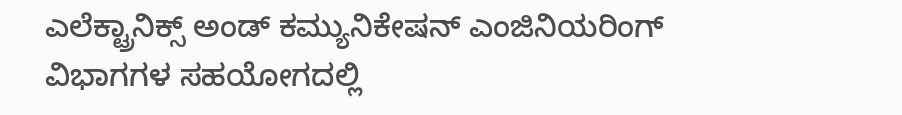ಎಲೆಕ್ಟ್ರಾನಿಕ್ಸ್ ಅಂಡ್ ಕಮ್ಯುನಿಕೇಷನ್ ಎಂಜಿನಿಯರಿಂಗ್ ವಿಭಾಗಗಳ ಸಹಯೋಗದಲ್ಲಿ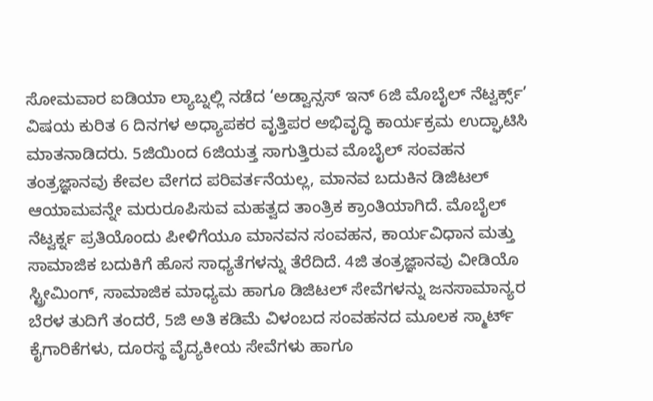ಸೋಮವಾರ ಐಡಿಯಾ ಲ್ಯಾಬ್ನಲ್ಲಿ ನಡೆದ ‘ಅಡ್ವಾನ್ಸಸ್ ಇನ್ 6ಜಿ ಮೊಬೈಲ್ ನೆಟ್ವರ್ಕ್ಸ್’ ವಿಷಯ ಕುರಿತ 6 ದಿನಗಳ ಅಧ್ಯಾಪಕರ ವೃತ್ತಿಪರ ಅಭಿವೃದ್ಧಿ ಕಾರ್ಯಕ್ರಮ ಉದ್ಘಾಟಿಸಿ ಮಾತನಾಡಿದರು. 5ಜಿಯಿಂದ 6ಜಿಯತ್ತ ಸಾಗುತ್ತಿರುವ ಮೊಬೈಲ್ ಸಂವಹನ ತಂತ್ರಜ್ಞಾನವು ಕೇವಲ ವೇಗದ ಪರಿವರ್ತನೆಯಲ್ಲ, ಮಾನವ ಬದುಕಿನ ಡಿಜಿಟಲ್ ಆಯಾಮವನ್ನೇ ಮರುರೂಪಿಸುವ ಮಹತ್ವದ ತಾಂತ್ರಿಕ ಕ್ರಾಂತಿಯಾಗಿದೆ. ಮೊಬೈಲ್ ನೆಟ್ವರ್ಕ್ನ ಪ್ರತಿಯೊಂದು ಪೀಳಿಗೆಯೂ ಮಾನವನ ಸಂವಹನ, ಕಾರ್ಯವಿಧಾನ ಮತ್ತು ಸಾಮಾಜಿಕ ಬದುಕಿಗೆ ಹೊಸ ಸಾಧ್ಯತೆಗಳನ್ನು ತೆರೆದಿದೆ. 4ಜಿ ತಂತ್ರಜ್ಞಾನವು ವೀಡಿಯೊ ಸ್ಟ್ರೀಮಿಂಗ್, ಸಾಮಾಜಿಕ ಮಾಧ್ಯಮ ಹಾಗೂ ಡಿಜಿಟಲ್ ಸೇವೆಗಳನ್ನು ಜನಸಾಮಾನ್ಯರ ಬೆರಳ ತುದಿಗೆ ತಂದರೆ, 5ಜಿ ಅತಿ ಕಡಿಮೆ ವಿಳಂಬದ ಸಂವಹನದ ಮೂಲಕ ಸ್ಮಾರ್ಟ್ ಕೈಗಾರಿಕೆಗಳು, ದೂರಸ್ಥ ವೈದ್ಯಕೀಯ ಸೇವೆಗಳು ಹಾಗೂ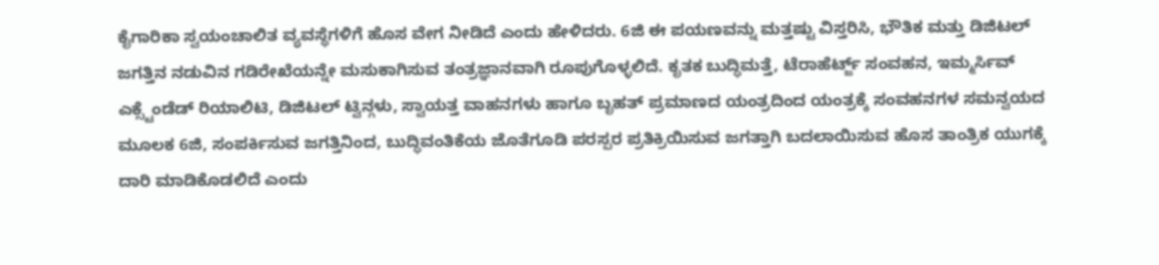ಕೈಗಾರಿಕಾ ಸ್ವಯಂಚಾಲಿತ ವ್ಯವಸ್ಥೆಗಳಿಗೆ ಹೊಸ ವೇಗ ನೀಡಿದೆ ಎಂದು ಹೇಳಿದರು. 6ಜಿ ಈ ಪಯಣವನ್ನು ಮತ್ತಷ್ಟು ವಿಸ್ತರಿಸಿ, ಭೌತಿಕ ಮತ್ತು ಡಿಜಿಟಲ್ ಜಗತ್ತಿನ ನಡುವಿನ ಗಡಿರೇಖೆಯನ್ನೇ ಮಸುಕಾಗಿಸುವ ತಂತ್ರಜ್ಞಾನವಾಗಿ ರೂಪುಗೊಳ್ಳಲಿದೆ. ಕೃತಕ ಬುದ್ಧಿಮತ್ತೆ, ಟೆರಾಹೆರ್ಟ್ಜ್ ಸಂವಹನ, ಇಮ್ಮರ್ಸಿವ್ ಎಕ್ಸ್ಟೆಂಡೆಡ್ ರಿಯಾಲಿಟಿ, ಡಿಜಿಟಲ್ ಟ್ವಿನ್ಗಳು, ಸ್ವಾಯತ್ತ ವಾಹನಗಳು ಹಾಗೂ ಬೃಹತ್ ಪ್ರಮಾಣದ ಯಂತ್ರದಿಂದ ಯಂತ್ರಕ್ಕೆ ಸಂವಹನಗಳ ಸಮನ್ವಯದ ಮೂಲಕ 6ಜಿ, ಸಂಪರ್ಕಿಸುವ ಜಗತ್ತಿನಿಂದ, ಬುದ್ಧಿವಂತಿಕೆಯ ಜೊತೆಗೂಡಿ ಪರಸ್ಪರ ಪ್ರತಿಕ್ರಿಯಿಸುವ ಜಗತ್ತಾಗಿ ಬದಲಾಯಿಸುವ ಹೊಸ ತಾಂತ್ರಿಕ ಯುಗಕ್ಕೆ ದಾರಿ ಮಾಡಿಕೊಡಲಿದೆ ಎಂದು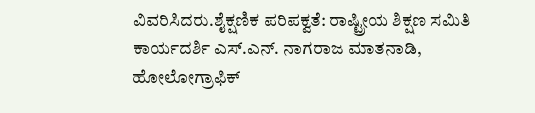ವಿವರಿಸಿದರು.ಶೈಕ್ಷಣಿಕ ಪರಿಪಕ್ವತೆ: ರಾಷ್ಟ್ರೀಯ ಶಿಕ್ಷಣ ಸಮಿತಿ ಕಾರ್ಯದರ್ಶಿ ಎಸ್.ಎನ್. ನಾಗರಾಜ ಮಾತನಾಡಿ, ಹೋಲೋಗ್ರಾಫಿಕ್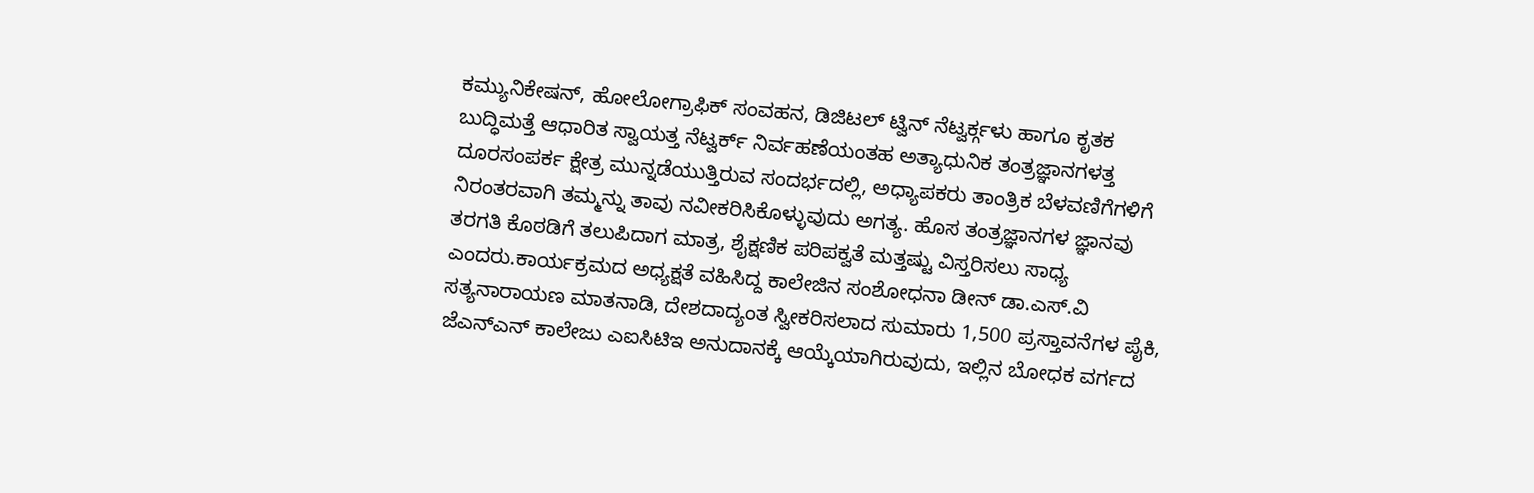ಕಮ್ಯುನಿಕೇಷನ್, ಹೋಲೋಗ್ರಾಫಿಕ್ ಸಂವಹನ, ಡಿಜಿಟಲ್ ಟ್ವಿನ್ ನೆಟ್ವರ್ಕ್ಗಳು ಹಾಗೂ ಕೃತಕ ಬುದ್ಧಿಮತ್ತೆ ಆಧಾರಿತ ಸ್ವಾಯತ್ತ ನೆಟ್ವರ್ಕ್ ನಿರ್ವಹಣೆಯಂತಹ ಅತ್ಯಾಧುನಿಕ ತಂತ್ರಜ್ಞಾನಗಳತ್ತ ದೂರಸಂಪರ್ಕ ಕ್ಷೇತ್ರ ಮುನ್ನಡೆಯುತ್ತಿರುವ ಸಂದರ್ಭದಲ್ಲಿ, ಅಧ್ಯಾಪಕರು ತಾಂತ್ರಿಕ ಬೆಳವಣಿಗೆಗಳಿಗೆ ನಿರಂತರವಾಗಿ ತಮ್ಮನ್ನು ತಾವು ನವೀಕರಿಸಿಕೊಳ್ಳುವುದು ಅಗತ್ಯ. ಹೊಸ ತಂತ್ರಜ್ಞಾನಗಳ ಜ್ಞಾನವು ತರಗತಿ ಕೊಠಡಿಗೆ ತಲುಪಿದಾಗ ಮಾತ್ರ, ಶೈಕ್ಷಣಿಕ ಪರಿಪಕ್ವತೆ ಮತ್ತಷ್ಟು ವಿಸ್ತರಿಸಲು ಸಾಧ್ಯ ಎಂದರು.ಕಾರ್ಯಕ್ರಮದ ಅಧ್ಯಕ್ಷತೆ ವಹಿಸಿದ್ದ ಕಾಲೇಜಿನ ಸಂಶೋಧನಾ ಡೀನ್ ಡಾ.ಎಸ್.ವಿ ಸತ್ಯನಾರಾಯಣ ಮಾತನಾಡಿ, ದೇಶದಾದ್ಯಂತ ಸ್ವೀಕರಿಸಲಾದ ಸುಮಾರು 1,500 ಪ್ರಸ್ತಾವನೆಗಳ ಪೈಕಿ, ಜೆಎನ್ಎನ್ ಕಾಲೇಜು ಎಐಸಿಟಿಇ ಅನುದಾನಕ್ಕೆ ಆಯ್ಕೆಯಾಗಿರುವುದು, ಇಲ್ಲಿನ ಬೋಧಕ ವರ್ಗದ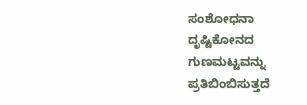ಸಂಶೋಧನಾ ದೃಷ್ಟಿಕೋನದ ಗುಣಮಟ್ಟವನ್ನು ಪ್ರತಿಬಿಂಬಿಸುತ್ತದೆ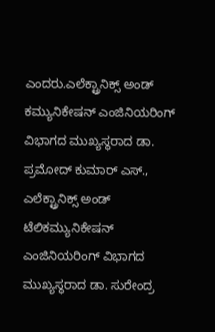ಎಂದರು.ಎಲೆಕ್ಟ್ರಾನಿಕ್ಸ್ ಅಂಡ್ ಕಮ್ಯುನಿಕೇಷನ್ ಎಂಜಿನಿಯರಿಂಗ್ ವಿಭಾಗದ ಮುಖ್ಯಸ್ಥರಾದ ಡಾ. ಪ್ರಮೋದ್ ಕುಮಾರ್ ಎಸ್., ಎಲೆಕ್ಟ್ರಾನಿಕ್ಸ್ ಅಂಡ್ ಟೆಲಿಕಮ್ಯುನಿಕೇಷನ್ ಎಂಜಿನಿಯರಿಂಗ್ ವಿಭಾಗದ ಮುಖ್ಯಸ್ಥರಾದ ಡಾ. ಸುರೇಂದ್ರ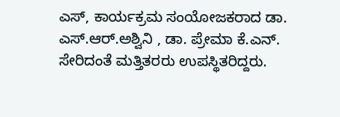ಎಸ್, ಕಾರ್ಯಕ್ರಮ ಸಂಯೋಜಕರಾದ ಡಾ. ಎಸ್.ಆರ್.ಅಶ್ವಿನಿ , ಡಾ. ಪ್ರೇಮಾ ಕೆ.ಎನ್. ಸೇರಿದಂತೆ ಮತ್ತಿತರರು ಉಪಸ್ಥಿತರಿದ್ದರು.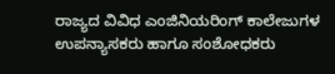ರಾಜ್ಯದ ವಿವಿಧ ಎಂಜಿನಿಯರಿಂಗ್ ಕಾಲೇಜುಗಳ ಉಪನ್ಯಾಸಕರು ಹಾಗೂ ಸಂಶೋಧಕರು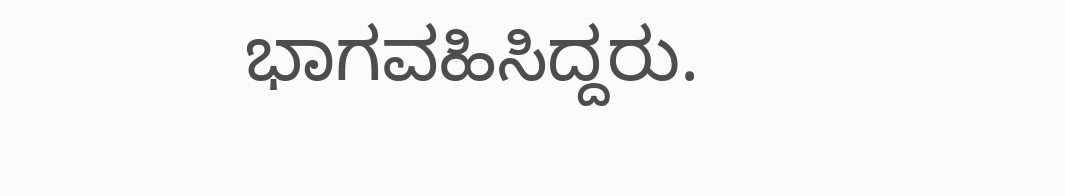ಭಾಗವಹಿಸಿದ್ದರು.